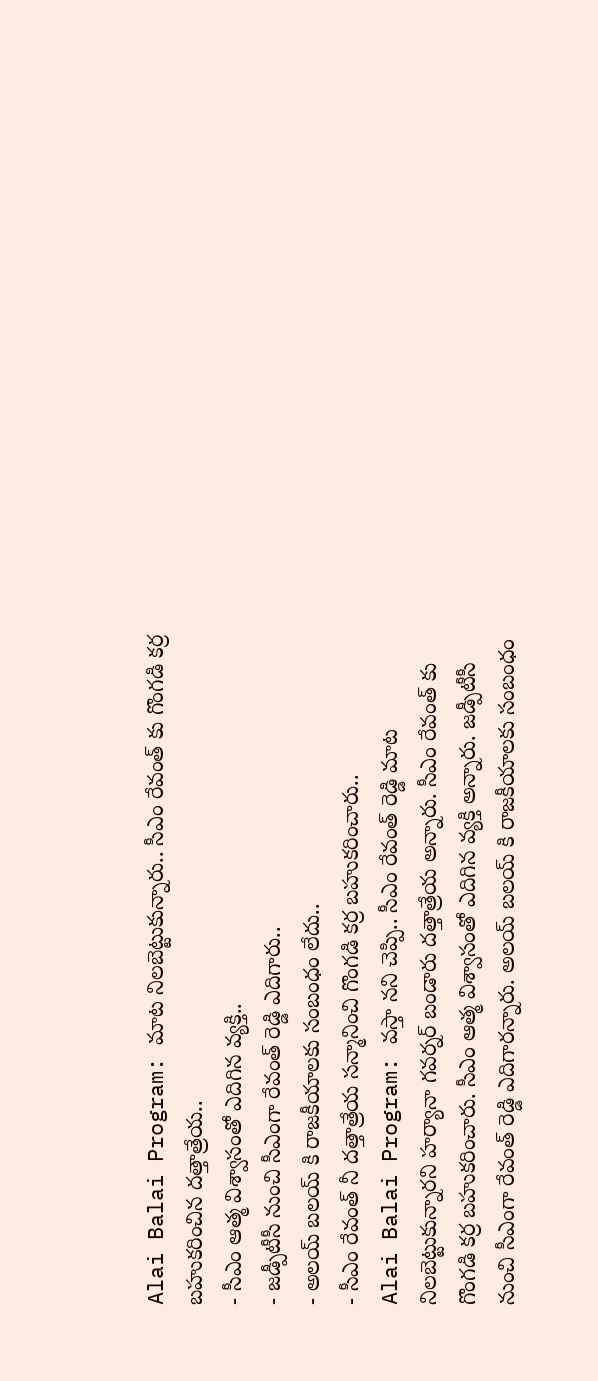Alai Balai Program: మాట నిలబెట్టుకున్నారు.. సీఎం రేవంత్ కు గొంగడి కర్ర బహుకరించిన దత్తాత్రేయ..
- సీఎం ఆత్మ విశ్వాసంతో ఎదిగిన వ్యక్తి..
- జడ్పీటీసీ నుంచి సీఎంగా రేవంత్ రెడ్డి ఎదిగారు..
- అలయ్ బలయ్ కి రాజకీయాలకు సంబంధం లేదు..
- సీఎం రేవంత్ నీ దత్తాత్రేయ సన్మానించి గొంగడి కర్ర బహుకరించారు..
Alai Balai Program: వస్తా నని చెప్పి.. సీఎం రేవంత్ రెడ్డి మాట నిలబెట్టుకున్నారని హర్యానా గవర్నర్ బండారు దత్తాత్రేయ అన్నారు. సీఎం రేవంత్ కు గొంగడి కర్ర బహుకరించారు. సీఎం ఆత్మ విశ్వాసంతో ఎదిగిన వ్యక్తి అన్నారు. జడ్పీటీసీ నుంచి సీఎంగా రేవంత్ రెడ్డి ఎదిగారన్నారు. అలయ్ బలయ్ కి రాజకీయాలకు సంబంధం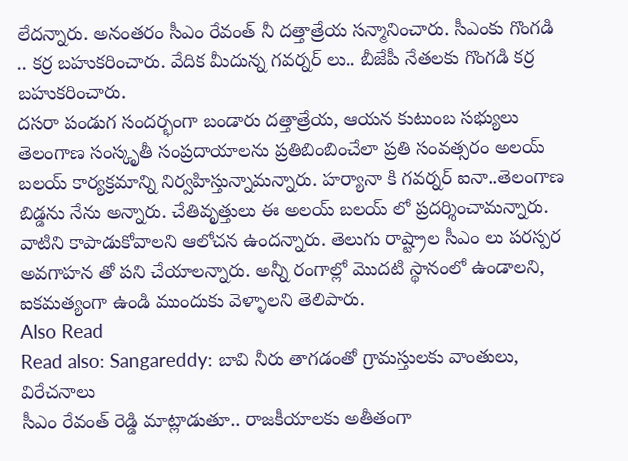లేదన్నారు. అనంతరం సీఎం రేవంత్ నీ దత్తాత్రేయ సన్మానించారు. సీఎంకు గొంగడి .. కర్ర బహుకరించారు. వేదిక మీదున్న గవర్నర్ లు.. బీజేపీ నేతలకు గొంగడి కర్ర బహుకరించారు.
దసరా పండుగ సందర్భంగా బండారు దత్తాత్రేయ, ఆయన కుటుంబ సభ్యులు తెలంగాణ సంస్కృతీ సంప్రదాయాలను ప్రతిబింబించేలా ప్రతి సంవత్సరం అలయ్ బలయ్ కార్యక్రమాన్ని నిర్వహిస్తున్నామన్నారు. హర్యానా కి గవర్నర్ ఐనా..తెలంగాణ బిడ్డను నేను అన్నారు. చేతివృత్తులు ఈ అలయ్ బలయ్ లో ప్రదర్శించామన్నారు. వాటిని కాపాడుకోవాలని ఆలోచన ఉందన్నారు. తెలుగు రాష్ట్రాల సీఎం లు పరస్పర అవగాహన తో పని చేయాలన్నారు. అన్నీ రంగాల్లో మొదటి స్థానంలో ఉండాలని, ఐకమత్యంగా ఉండి ముందుకు వెళ్ళాలని తెలిపారు.
Also Read
Read also: Sangareddy: బావి నీరు తాగడంతో గ్రామస్తులకు వాంతులు, విరేచనాలు
సీఎం రేవంత్ రెడ్డి మాట్లాడుతూ.. రాజకీయాలకు అతీతంగా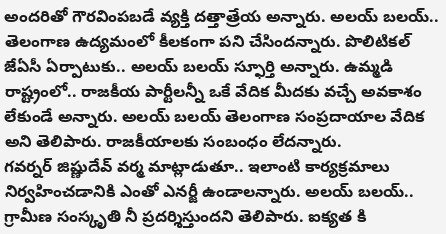అందరితో గౌరవింపబడే వ్యక్తి దత్తాత్రేయ అన్నారు. అలయ్ బలయ్.. తెలంగాణ ఉద్యమంలో కీలకంగా పని చేసిందన్నారు. పొలిటికల్ జేఏసీ ఏర్పాటుకు.. అలయ్ బలయ్ స్ఫూర్తి అన్నారు. ఉమ్మడి రాష్ట్రంలో.. రాజకీయ పార్టీలన్నీ ఒకే వేదిక మీదకు వచ్చే అవకాశం లేకుండే అన్నారు. అలయ్ బలయ్ తెలంగాణ సంప్రదాయాల వేదిక అని తెలిపారు. రాజకీయాలకు సంబంధం లేదన్నారు.
గవర్నర్ జిష్ణుదేవ్ వర్మ మాట్లాడుతూ.. ఇలాంటి కార్యక్రమాలు నిర్వహించడానికి ఎంతో ఎనర్జీ ఉండాలన్నారు. అలయ్ బలయ్.. గ్రామీణ సంస్కృతి నీ ప్రదర్శిస్తుందని తెలిపారు. ఐక్యత కి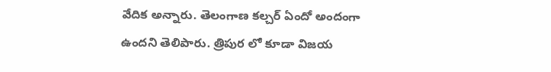వేదిక అన్నారు. తెలంగాణ కల్చర్ ఏందో అందంగా ఉందని తెలిపారు. త్రిపుర లో కూడా విజయ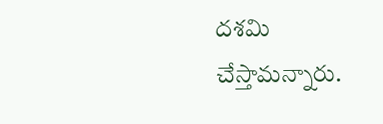దశమి చేస్తామన్నారు.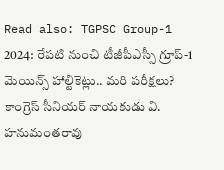Read also: TGPSC Group-1 2024: రేపటి నుంచి టీజీపీఎస్సీ గ్రూప్-1 మెయిన్స్ హాల్టికెట్లు.. మరి పరీక్షలు?
కాంగ్రెస్ సీనియర్ నాయకుడు వి. హనుమంతరావు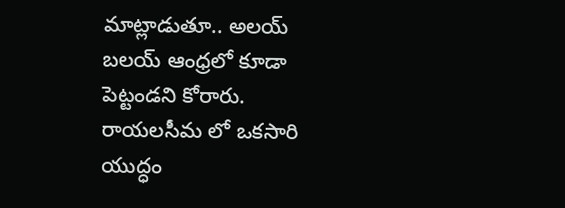మాట్లాడుతూ.. అలయ్ బలయ్ ఆంధ్రలో కూడా పెట్టండని కోరారు. రాయలసీమ లో ఒకసారి యుద్ధం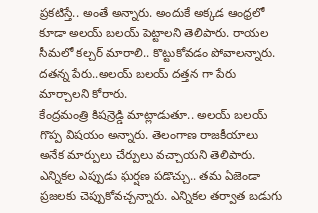ప్రకటిస్తే.. అంతే అన్నారు. అందుకే అక్కడ ఆంధ్రలో కూడా అలయ్ బలయ్ పెట్టాలని తెలిపారు. రాయల సీమలో కల్చర్ మారాలి.. కొట్టుకోవడం పోవాలన్నారు. దతన్న పేరు..అలయ్ బలయ్ దత్తన గా పేరు మార్చాలని కోరారు.
కేంద్రమంత్రి కిషన్రెడ్డి మాట్లాడుతూ.. అలయ్ బలయ్ గొప్ప విషయం అన్నారు. తెలంగాణ రాజకీయాలు అనేక మార్పులు చేర్పులు వచ్చాయని తెలిపారు. ఎన్నికల ఎప్పుడు ఘర్షణ పడొచ్చు.. తమ ఏజెండా ప్రజలకు చెప్పుకోవచ్చన్నారు. ఎన్నికల తర్వాత బడుగు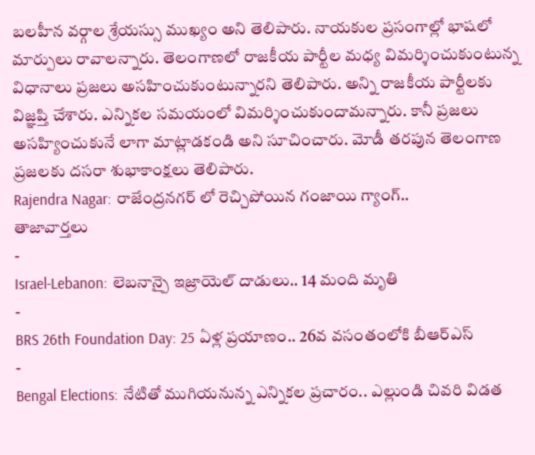బలహీన వర్గాల శ్రేయస్సు ముఖ్యం అని తెలిపారు. నాయకుల ప్రసంగాల్లో భాషలో మార్పులు రావాలన్నారు. తెలంగాణలో రాజకీయ పార్టీల మధ్య విమర్శించుకుంటున్న విధానాలు ప్రజలు అసహించుకుంటున్నారని తెలిపారు. అన్ని రాజకీయ పార్టీలకు విజ్ఞప్తి చేశారు. ఎన్నికల సమయంలో విమర్శించుకుందామన్నారు. కానీ ప్రజలు అసహ్యించుకునే లాగా మాట్లాడకండి అని సూచించారు. మోడీ తరపున తెలంగాణ ప్రజలకు దసరా శుభాకాంక్షలు తెలిపారు.
Rajendra Nagar: రాజేంద్రనగర్ లో రెచ్చిపోయిన గంజాయి గ్యాంగ్..
తాజావార్తలు
-
Israel-Lebanon: లెబనాన్పై ఇజ్రాయెల్ దాడులు.. 14 మంది మృతి
-
BRS 26th Foundation Day: 25 ఏళ్ల ప్రయాణం.. 26వ వసంతంలోకి బీఆర్ఎస్
-
Bengal Elections: నేటితో ముగియనున్న ఎన్నికల ప్రచారం.. ఎల్లుండి చివరి విడత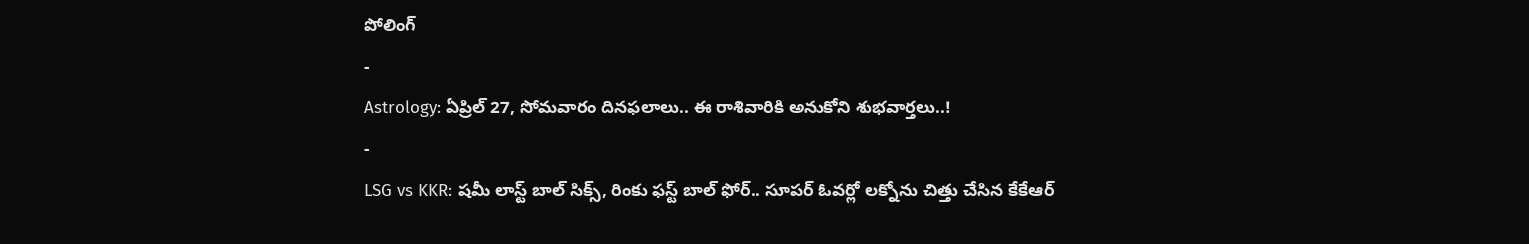పోలింగ్
-
Astrology: ఏప్రిల్ 27, సోమవారం దినఫలాలు.. ఈ రాశివారికి అనుకోని శుభవార్తలు..!
-
LSG vs KKR: షమీ లాస్ట్ బాల్ సిక్స్, రింకు ఫస్ట్ బాల్ ఫోర్.. సూపర్ ఓవర్లో లక్నోను చిత్తు చేసిన కేకేఆర్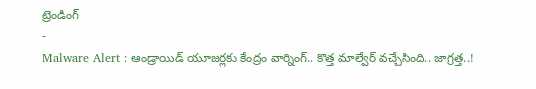ట్రెండింగ్
-
Malware Alert : ఆండ్రాయిడ్ యూజర్లకు కేంద్రం వార్నింగ్.. కొత్త మాల్వేర్ వచ్చేసింది.. జాగ్రత్త..!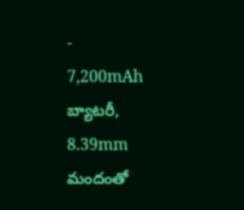-
7,200mAh బ్యాటరీ, 8.39mm మందంతో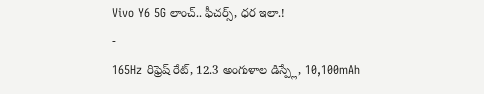Vivo Y6 5G లాంచ్.. ఫీచర్స్, ధర ఇలా.!
-
165Hz రిఫ్రెష్ రేట్, 12.3 అంగుళాల డిస్ప్లే, 10,100mAh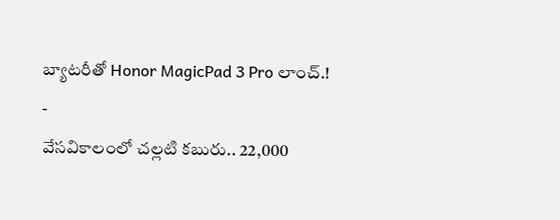బ్యాటరీతో Honor MagicPad 3 Pro లాంచ్.!
-
వేసవికాలంలో చల్లటి కబురు.. 22,000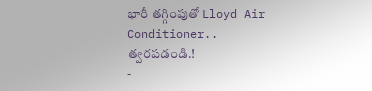భారీ తగ్గింపుతో Lloyd Air Conditioner.. త్వరపడండి.!
-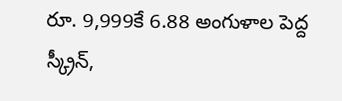రూ. 9,999కే 6.88 అంగుళాల పెద్ద స్క్రీన్,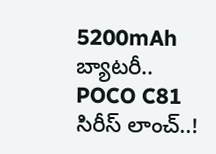5200mAh బ్యాటరీ.. POCO C81 సిరీస్ లాంచ్..!